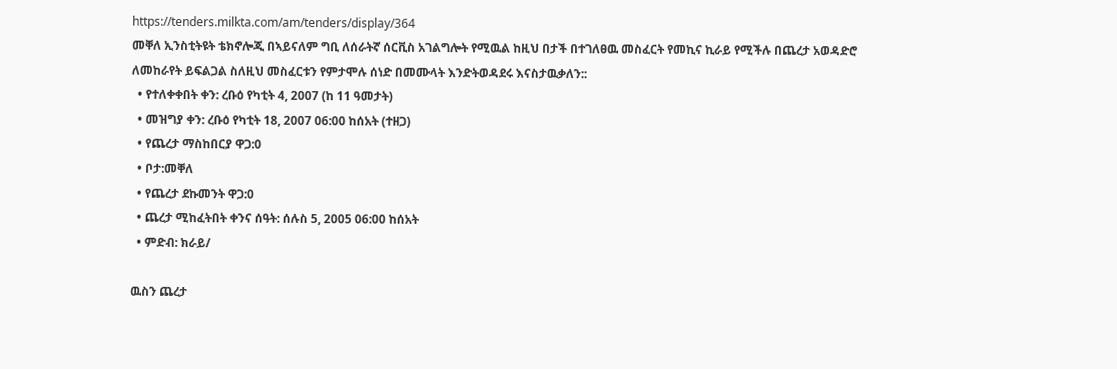https://tenders.milkta.com/am/tenders/display/364
መቐለ ኢንስቲትዩት ቴክኖሎጂ በኣይናለም ግቢ ለሰራትኛ ሰርቪስ አገልግሎት የሚዉል ከዚህ በታች በተገለፀዉ መስፈርት የመኪና ኪራይ የሚችሉ በጨረታ አወዳድሮ ለመከራየት ይፍልጋል ስለዚህ መስፈርቱን የምታሞሉ ሰነድ በመሙላት እንድትወዳደሩ እናስታዉቃለን::
  • የተለቀቀበት ቀን: ረቡዕ የካቲት 4, 2007 (ከ 11 ዓመታት)
  • መዝግያ ቀን: ረቡዕ የካቲት 18, 2007 06:00 ከሰአት (ተዘጋ)
  • የጨረታ ማስከበርያ ዋጋ:0
  • ቦታ:መቐለ
  • የጨረታ ደኩመንት ዋጋ:0
  • ጨረታ ሚከፈትበት ቀንና ሰዓት: ሰሉስ 5, 2005 06:00 ከሰአት
  • ምድብ: ክራይ/

ዉስን ጨረታ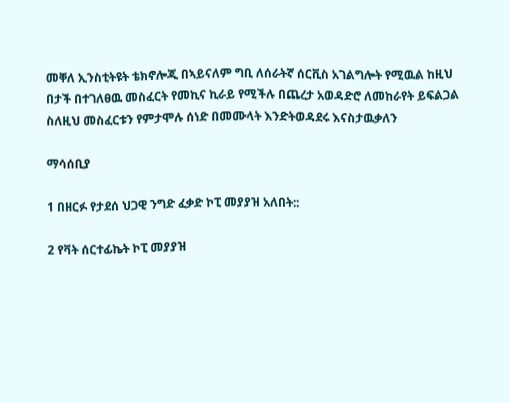መቐለ ኢንስቲትዩት ቴክኖሎጂ በኣይናለም ግቢ ለሰራትኛ ሰርቪስ አገልግሎት የሚዉል ከዚህ በታች በተገለፀዉ መስፈርት የመኪና ኪራይ የሚችሉ በጨረታ አወዳድሮ ለመከራየት ይፍልጋል ስለዚህ መስፈርቱን የምታሞሉ ሰነድ በመሙላት እንድትወዳደሩ እናስታዉቃለን

ማሳሰቢያ

1 በዘርፉ የታደሰ ህጋዊ ንግድ ፈቃድ ኮፒ መያያዝ አለበት::

2 የቫት ሰርተፊኬት ኮፒ መያያዝ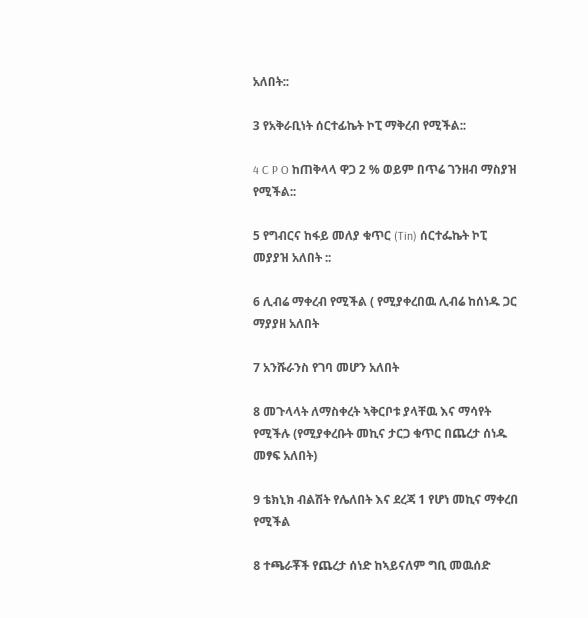አለበት::

3 የአቅራቢነት ሰርተፊኬት ኮፒ ማቅረብ የሚችል::

4 C P O ከጠቅላላ ዋጋ 2 % ወይም በጥሬ ገንዘብ ማስያዝ የሚችል::

5 የግብርና ከፋይ መለያ ቁጥር (Tin) ሰርተፌኬት ኮፒ መያያዝ አለበት ::

6 ሊብሬ ማቀረብ የሚችል ( የሚያቀረበዉ ሊብሬ ከሰነዱ ጋር ማያያዘ አለበት

7 አንሹራንስ የገባ መሆን አለበት

8 መጉላላት ለማስቀረት ኣቅርቦቱ ያላቸዉ እና ማሳየት የሚችሉ (የሚያቀረቡት መኪና ታርጋ ቁጥር በጨረታ ሰነዱ መፃፍ አለበት)

9 ቴክኒክ ብልሽት የሌለበት እና ደረጃ 1 የሆነ መኪና ማቀረበ የሚችል

8 ተጫራቾች የጨረታ ሰነድ ከኣይናለም ግቢ መዉሰድ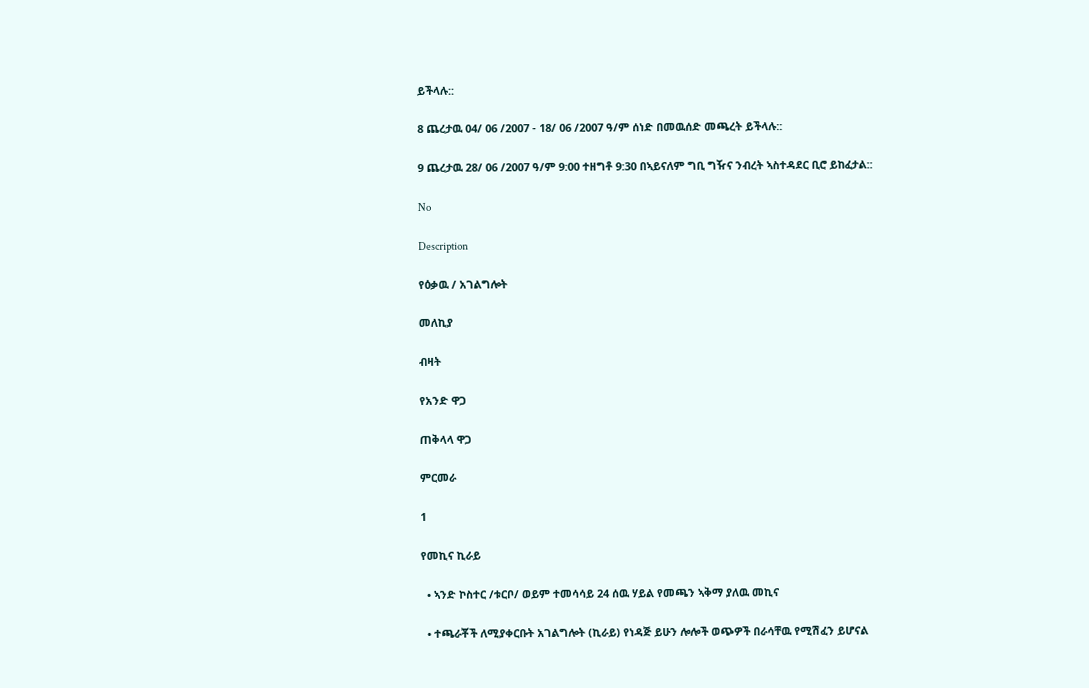ይችላሉ::

8 ጨረታዉ 04/ 06 /2007 - 18/ 06 /2007 ዓ/ም ሰነድ በመዉሰድ መጫረት ይችላሉ::

9 ጨረታዉ 28/ 06 /2007 ዓ/ም 9:00 ተዘግቶ 9:30 በኣይናለም ግቢ ግዥና ንብረት ኣስተዳደር ቢሮ ይከፈታል::

No

Description

የዕቃዉ / አገልግሎት

መለኪያ

ብዛት

የአንድ ዋጋ

ጠቅላላ ዋጋ

ምርመራ

1

የመኪና ኪራይ

  • ኣንድ ኮስተር /ቱርቦ/ ወይም ተመሳሳይ 24 ሰዉ ሃይል የመጫን ኣቅማ ያለዉ መኪና

  • ተጫራቾች ለሚያቀርቡት አገልግሎት (ኪራይ) የነዳጅ ይሁን ሎሎች ወጭዎች በራሳቸዉ የሚሽፈን ይሆናል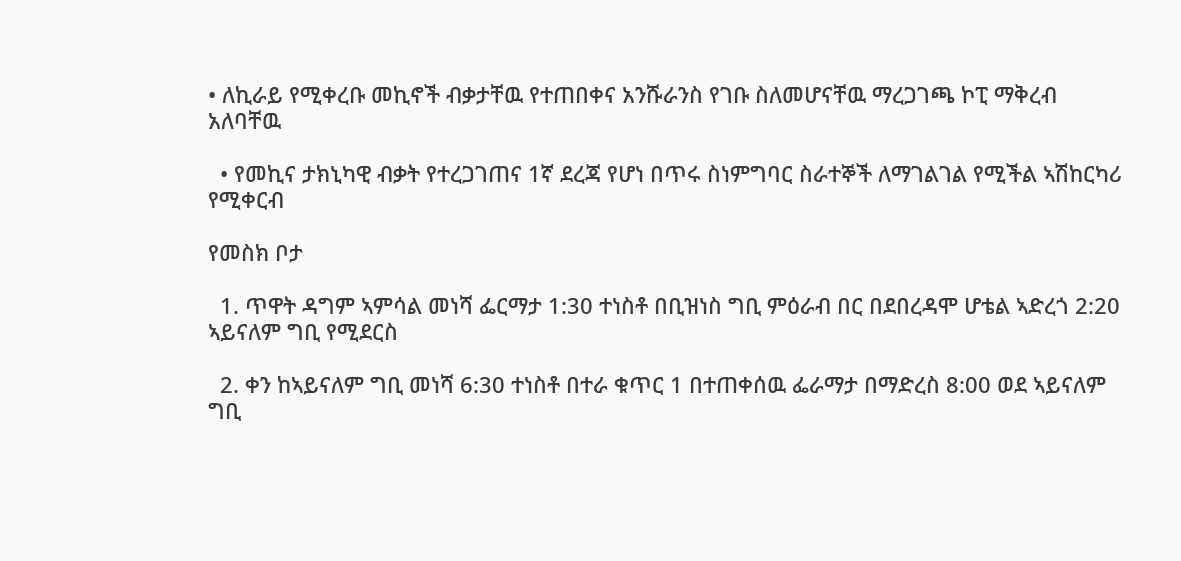• ለኪራይ የሚቀረቡ መኪኖች ብቃታቸዉ የተጠበቀና አንሹራንስ የገቡ ስለመሆናቸዉ ማረጋገጫ ኮፒ ማቅረብ አለባቸዉ

  • የመኪና ታክኒካዊ ብቃት የተረጋገጠና 1ኛ ደረጃ የሆነ በጥሩ ስነምግባር ስራተኞች ለማገልገል የሚችል ኣሽከርካሪ የሚቀርብ

የመስክ ቦታ

  1. ጥዋት ዳግም ኣምሳል መነሻ ፌርማታ 1:30 ተነስቶ በቢዝነስ ግቢ ምዕራብ በር በደበረዳሞ ሆቴል ኣድረጎ 2:20 ኣይናለም ግቢ የሚደርስ

  2. ቀን ከኣይናለም ግቢ መነሻ 6:30 ተነስቶ በተራ ቁጥር 1 በተጠቀሰዉ ፌራማታ በማድረስ 8:00 ወደ ኣይናለም ግቢ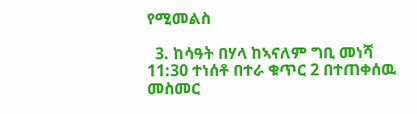የሚመልስ

  3. ከሳዓት በሃላ ከኣናለም ግቢ መነሻ 11:30 ተነሰቶ በተራ ቁጥር 2 በተጠቀሰዉ መስመር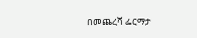በመጨረሻ ፌርማታ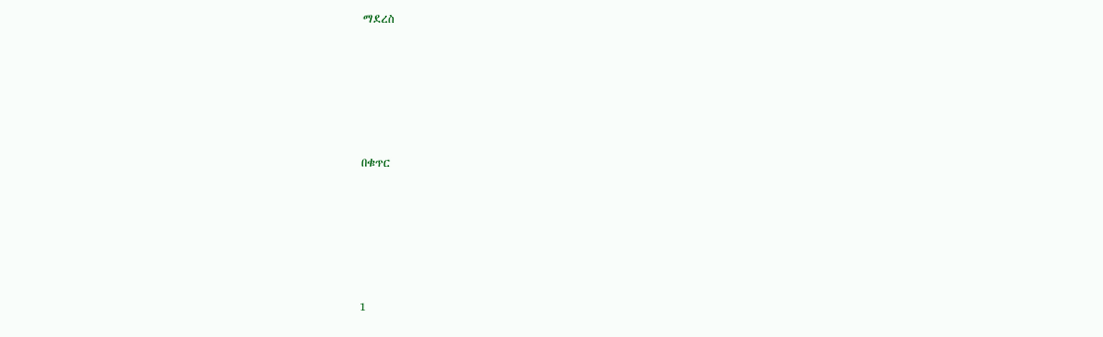ማደረስ





በቁጥር





1